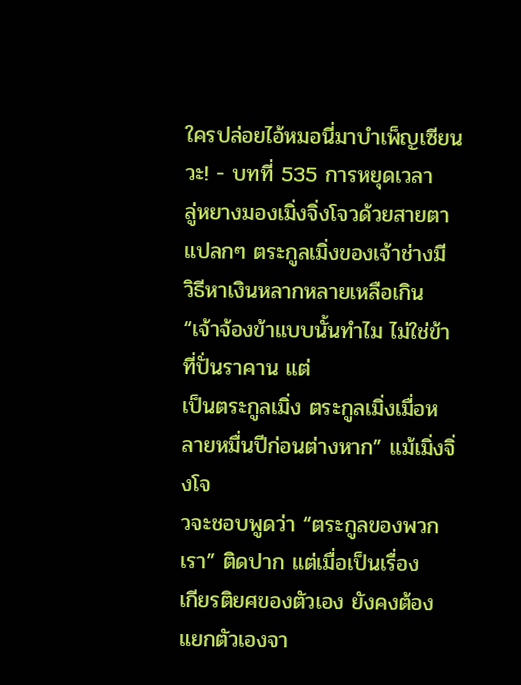ใครปล่อยไอ้หมอนี่มาบำเพ็ญเซียนวะ! - บทที่ 535 การหยุดเวลา
ลู่หยางมองเมิ่งจิ่งโจวด้วยสายตาแปลกๆ ตระกูลเมิ่งของเจ้าช่างมี
วิธีหาเงินหลากหลายเหลือเกิน
“เจ้าจ้องข้าแบบนั้นทำไม ไม่ใช่ข้าที่ปั่นราคาน แต่
เป็นตระกูลเมิ่ง ตระกูลเมิ่งเมื่อหลายหมื่นปีก่อนต่างหาก” แม้เมิ่งจิ่งโจ
วจะชอบพูดว่า “ตระกูลของพวกเรา” ติดปาก แต่เมื่อเป็นเรื่อง
เกียรติยศของตัวเอง ยังคงต้องแยกตัวเองจา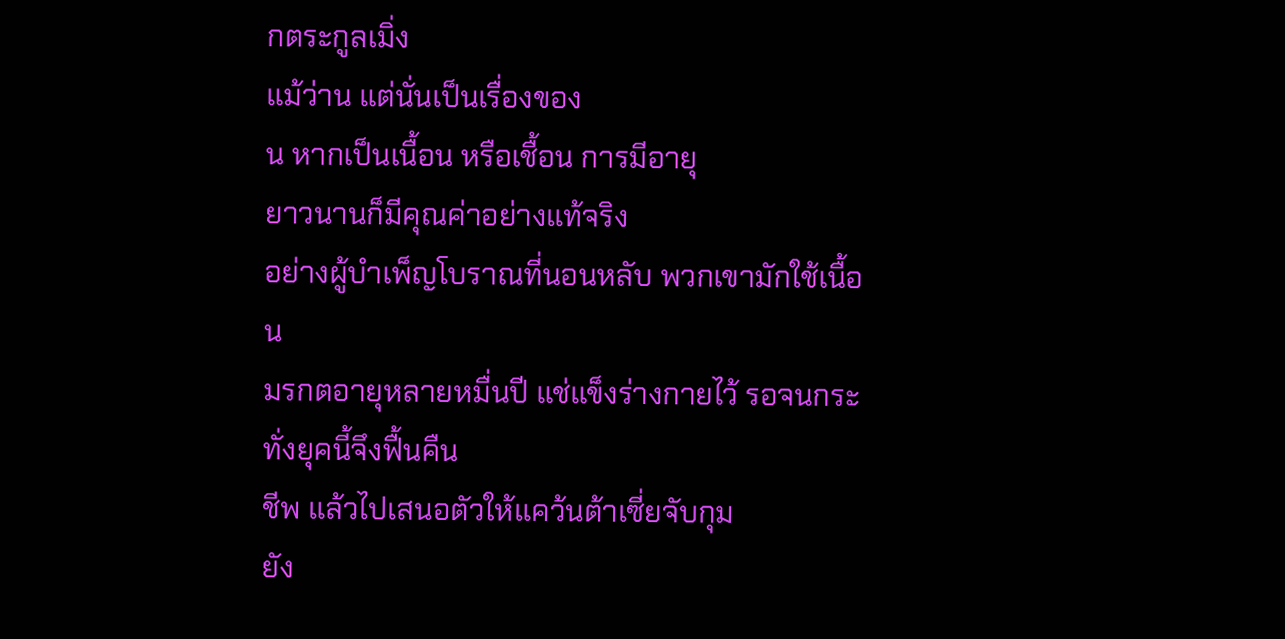กตระกูลเมิ่ง
แม้ว่าน แต่นั่นเป็นเรื่องของ
น หากเป็นเนื้อน หรือเชื้อน การมีอายุ
ยาวนานก็มีคุณค่าอย่างแท้จริง
อย่างผู้บำเพ็ญโบราณที่นอนหลับ พวกเขามักใช้เนื้อน
มรกตอายุหลายหมื่นปี แช่แข็งร่างกายไว้ รอจนกระทั่งยุคนี้จึงฟื้นคืน
ชีพ แล้วไปเสนอตัวให้แคว้นต้าเซี่ยจับกุม
ยัง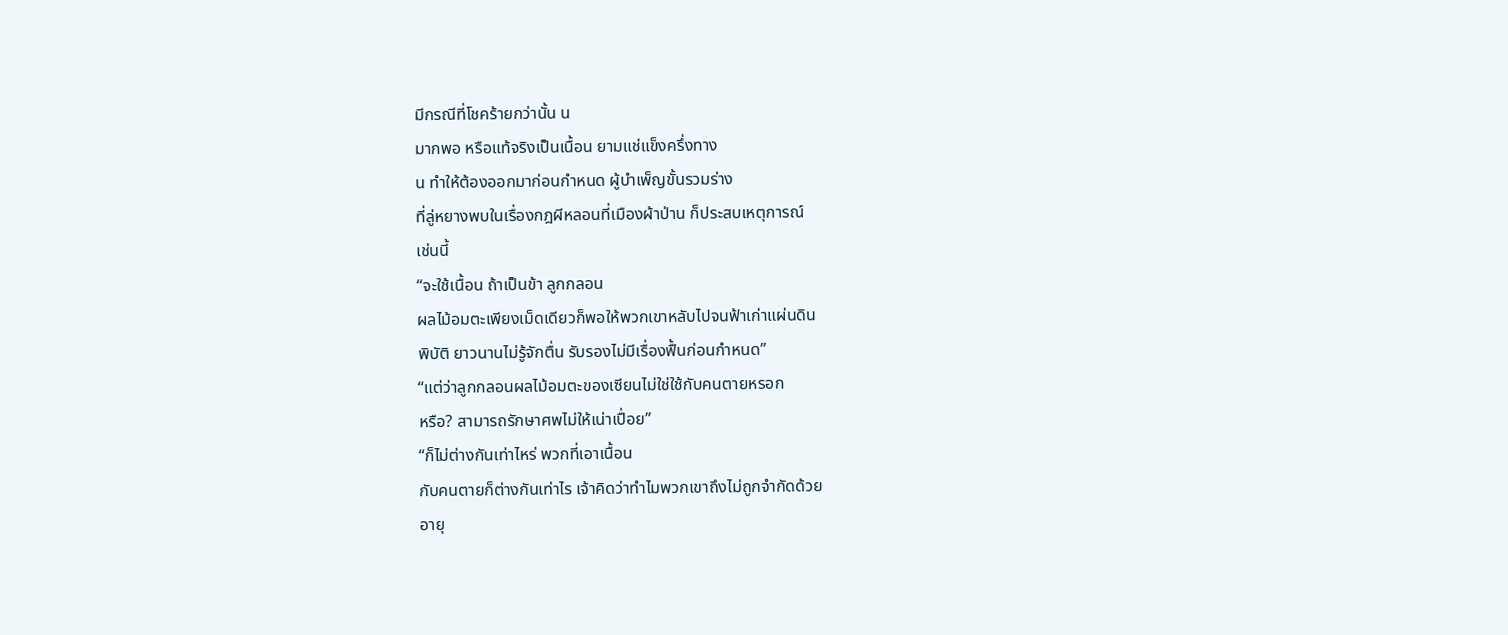มีกรณีที่โชคร้ายกว่านั้น น
มากพอ หรือแท้จริงเป็นเนื้อน ยามแช่แข็งครึ่งทาง
น ทำให้ต้องออกมาก่อนกำหนด ผู้บำเพ็ญขั้นรวมร่าง
ที่ลู่หยางพบในเรื่องกฎผีหลอนที่เมืองผ้าป่าน ก็ประสบเหตุการณ์
เช่นนี้
“จะใช้เนื้อน ถ้าเป็นข้า ลูกกลอน
ผลไม้อมตะเพียงเม็ดเดียวก็พอให้พวกเขาหลับไปจนฟ้าเก่าแผ่นดิน
พิบัติ ยาวนานไม่รู้จักตื่น รับรองไม่มีเรื่องฟื้นก่อนกำหนด”
“แต่ว่าลูกกลอนผลไม้อมตะของเซียนไม่ใช่ใช้กับคนตายหรอก
หรือ? สามารถรักษาศพไม่ให้เน่าเปื่อย”
“ก็ไม่ต่างกันเท่าไหร่ พวกที่เอาเนื้อน
กับคนตายก็ต่างกันเท่าไร เจ้าคิดว่าทำไมพวกเขาถึงไม่ถูกจำกัดด้วย
อายุ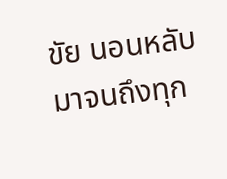ขัย นอนหลับมาจนถึงทุก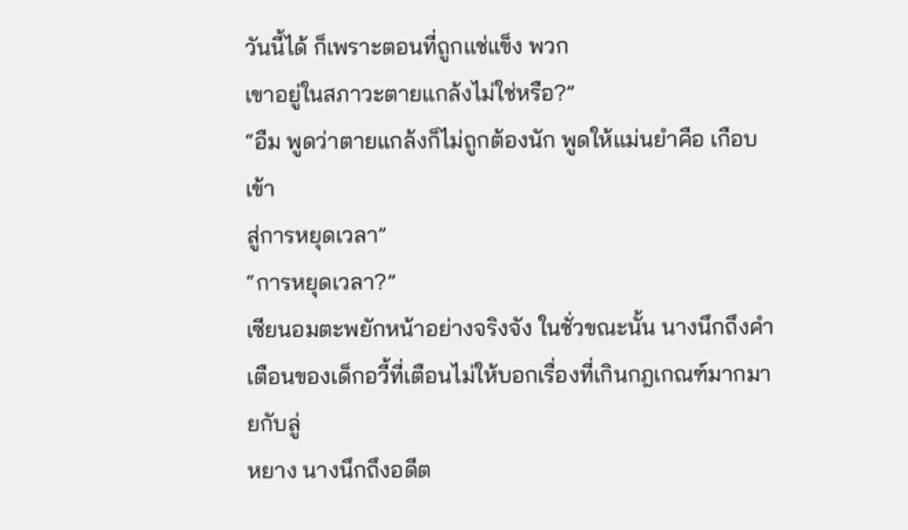วันนี้ได้ ก็เพราะตอนที่ถูกแช่แข็ง พวก
เขาอยู่ในสภาวะตายแกล้งไม่ใช่หรือ?”
“อืม พูดว่าตายแกล้งก็ไม่ถูกต้องนัก พูดให้แม่นยำคือ เกือบเข้า
สู่การหยุดเวลา”
“การหยุดเวลา?”
เซียนอมตะพยักหน้าอย่างจริงจัง ในชั่วขณะนั้น นางนึกถึงคำ
เตือนของเด็กอวี้ที่เตือนไม่ให้บอกเรื่องที่เกินกฎเกณฑ์มากมายกับลู่
หยาง นางนึกถึงอดีต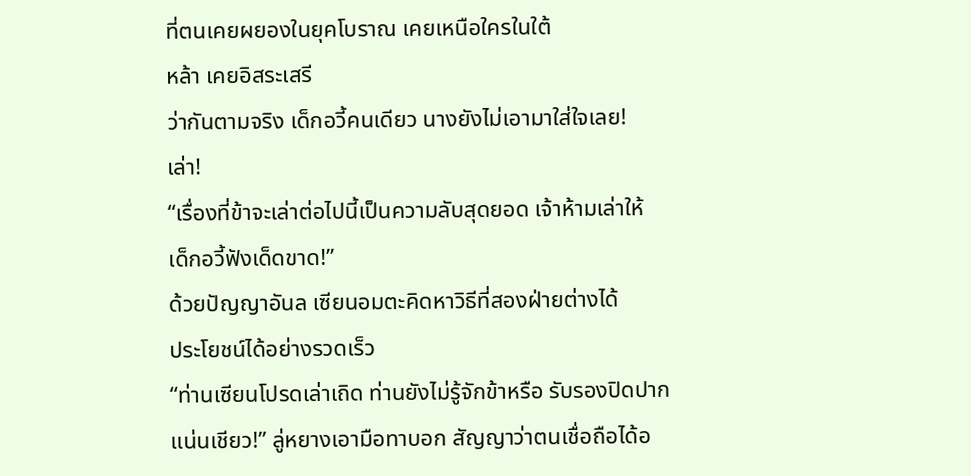ที่ตนเคยผยองในยุคโบราณ เคยเหนือใครในใต้
หล้า เคยอิสระเสรี
ว่ากันตามจริง เด็กอวี้คนเดียว นางยังไม่เอามาใส่ใจเลย!
เล่า!
“เรื่องที่ข้าจะเล่าต่อไปนี้เป็นความลับสุดยอด เจ้าห้ามเล่าให้
เด็กอวี้ฟังเด็ดขาด!”
ด้วยปัญญาอันล เซียนอมตะคิดหาวิธีที่สองฝ่ายต่างได้
ประโยชน์ได้อย่างรวดเร็ว
“ท่านเซียนโปรดเล่าเถิด ท่านยังไม่รู้จักข้าหรือ รับรองปิดปาก
แน่นเชียว!” ลู่หยางเอามือทาบอก สัญญาว่าตนเชื่อถือได้อ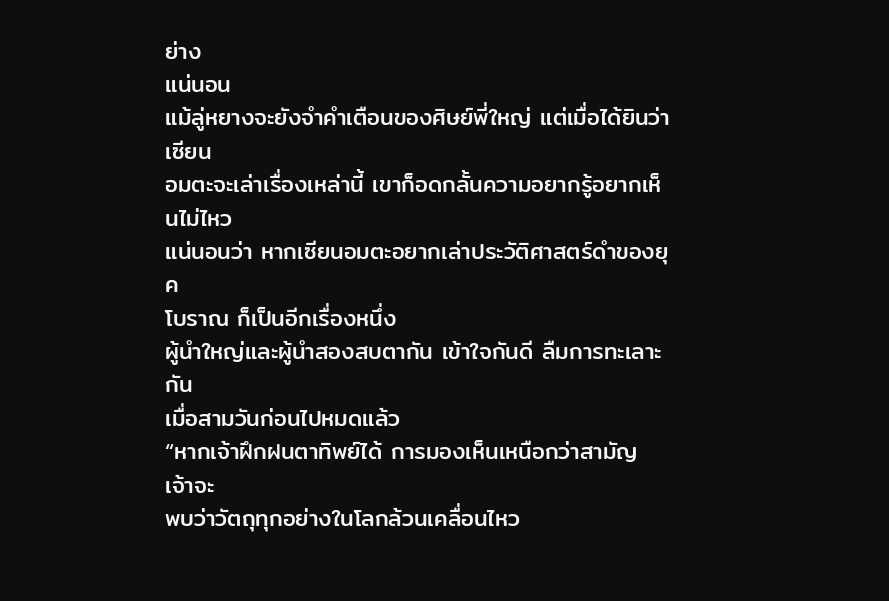ย่าง
แน่นอน
แม้ลู่หยางจะยังจำคำเตือนของศิษย์พี่ใหญ่ แต่เมื่อได้ยินว่าเซียน
อมตะจะเล่าเรื่องเหล่านี้ เขาก็อดกลั้นความอยากรู้อยากเห็นไม่ไหว
แน่นอนว่า หากเซียนอมตะอยากเล่าประวัติศาสตร์ดำของยุค
โบราณ ก็เป็นอีกเรื่องหนึ่ง
ผู้นำใหญ่และผู้นำสองสบตากัน เข้าใจกันดี ลืมการทะเลาะกัน
เมื่อสามวันก่อนไปหมดแล้ว
“หากเจ้าฝึกฝนตาทิพย์ได้ การมองเห็นเหนือกว่าสามัญ เจ้าจะ
พบว่าวัตถุทุกอย่างในโลกล้วนเคลื่อนไหว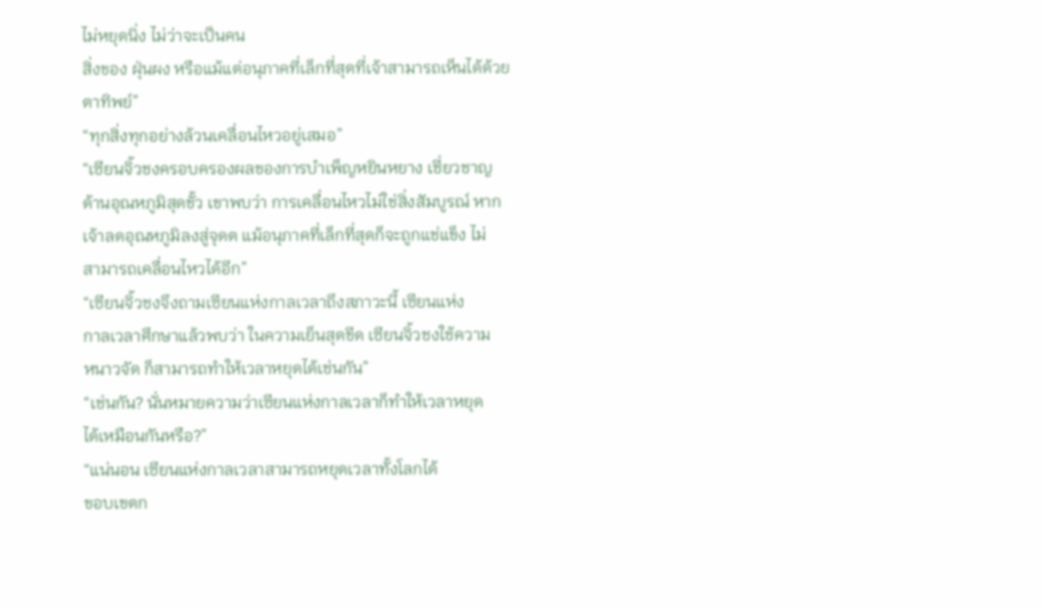ไม่หยุดนิ่ง ไม่ว่าจะเป็นคน
สิ่งของ ฝุ่นผง หรือแม้แต่อนุภาคที่เล็กที่สุดที่เจ้าสามารถเห็นได้ด้วย
ตาทิพย์”
“ทุกสิ่งทุกอย่างล้วนเคลื่อนไหวอยู่เสมอ”
“เซียนจิ้วชงครอบครองผลของการบำเพ็ญหยินหยาง เชี่ยวชาญ
ด้านอุณหภูมิสุดขั้ว เขาพบว่า การเคลื่อนไหวไม่ใช่สิ่งสัมบูรณ์ หาก
เจ้าลดอุณหภูมิลงสู่จุดต แม้อนุภาคที่เล็กที่สุดก็จะถูกแช่แข็ง ไม่
สามารถเคลื่อนไหวได้อีก”
“เซียนจิ้วชงจึงถามเซียนแห่งกาลเวลาถึงสภาวะนี้ เซียนแห่ง
กาลเวลาศึกษาแล้วพบว่า ในความเย็นสุดขีด เซียนจิ้วชงใช้ความ
หนาวจัด ก็สามารถทำให้เวลาหยุดได้เช่นกัน”
“เช่นกัน? นั่นหมายความว่าเซียนแห่งกาลเวลาก็ทำให้เวลาหยุด
ได้เหมือนกันหรือ?”
“แน่นอน เซียนแห่งกาลเวลาสามารถหยุดเวลาทั้งโลกได้
ขอบเขตก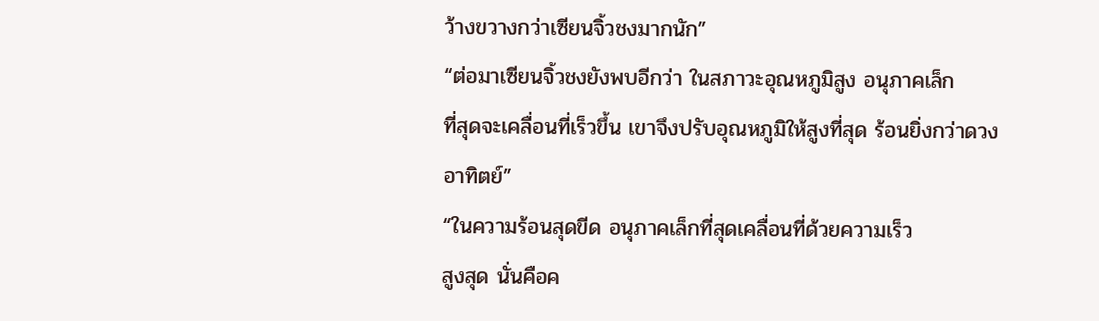ว้างขวางกว่าเซียนจิ้วชงมากนัก”
“ต่อมาเซียนจิ้วชงยังพบอีกว่า ในสภาวะอุณหภูมิสูง อนุภาคเล็ก
ที่สุดจะเคลื่อนที่เร็วขึ้น เขาจึงปรับอุณหภูมิให้สูงที่สุด ร้อนยิ่งกว่าดวง
อาทิตย์”
“ในความร้อนสุดขีด อนุภาคเล็กที่สุดเคลื่อนที่ด้วยความเร็ว
สูงสุด นั่นคือค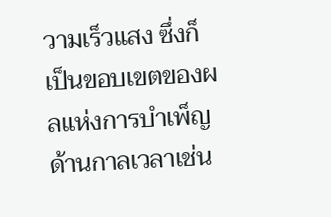วามเร็วแสง ซึ่งก็เป็นขอบเขตของผลแห่งการบำเพ็ญ
ด้านกาลเวลาเช่น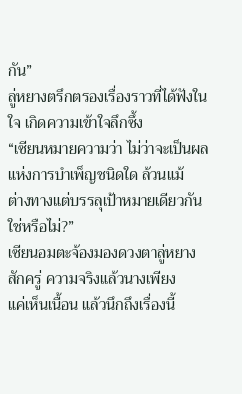กัน”
ลู่หยางตรึกตรองเรื่องราวที่ได้ฟังในใจ เกิดความเข้าใจลึกซึ้ง
“เซียนหมายความว่า ไม่ว่าจะเป็นผลแห่งการบำเพ็ญชนิดใด ล้วนแม้
ต่างทางแต่บรรลุเป้าหมายเดียวกันใช่หรือไม่?”
เซียนอมตะจ้องมองดวงตาลู่หยางสักครู่ ความจริงแล้วนางเพียง
แค่เห็นเนื้อน แล้วนึกถึงเรื่องนี้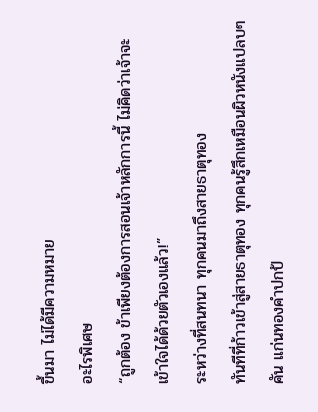ขึ้นมา ไม่ได้มีความหมาย
อะไรพิเศษ
“ถูกต้อง ข้าเพียงต้องการสอนเจ้าหลักการนี้ ไม่คิดว่าเจ้าจะ
เข้าใจได้ด้วยตัวเองแล้ว!”
ระหว่างที่สนทนา ทุกคนมาถึงสายธาตุทอง
ทันทีที่ก้าวเข้าสู่สายธาตุทอง ทุกคนรู้สึกเหมือนผิวหนังแปลบๆ
คัน แก่นทองคำปกป้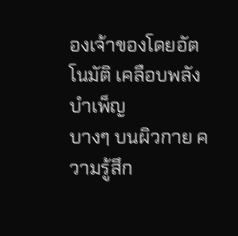องเจ้าของโดยอัตโนมัติ เคลือบพลังบำเพ็ญ
บางๆ บนผิวกาย ความรู้สึก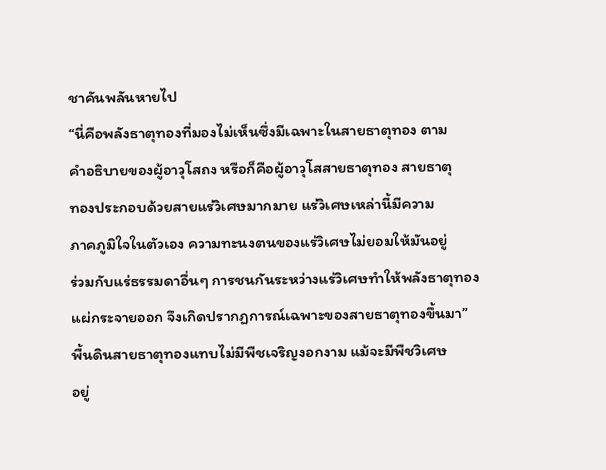ชาคันพลันหายไป
“นี่คือพลังธาตุทองที่มองไม่เห็นซึ่งมีเฉพาะในสายธาตุทอง ตาม
คำอธิบายของผู้อาวุโสถง หรือก็คือผู้อาวุโสสายธาตุทอง สายธาตุ
ทองประกอบด้วยสายแร่วิเศษมากมาย แร่วิเศษเหล่านี้มีความ
ภาคภูมิใจในตัวเอง ความทะนงตนของแร่วิเศษไม่ยอมให้มันอยู่
ร่วมกับแร่ธรรมดาอื่นๆ การชนกันระหว่างแร่วิเศษทำให้พลังธาตุทอง
แผ่กระจายออก จึงเกิดปรากฏการณ์เฉพาะของสายธาตุทองขึ้นมา”
พื้นดินสายธาตุทองแทบไม่มีพืชเจริญงอกงาม แม้จะมีพืชวิเศษ
อยู่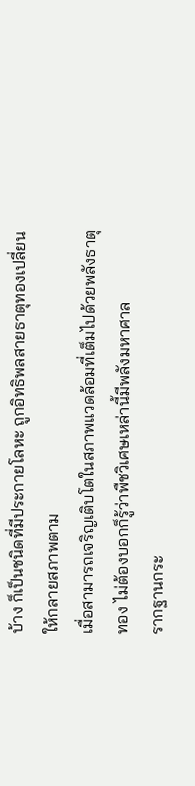บ้าง ก็เป็นชนิดที่มีประกายโลหะ ถูกอิทธิพลสายธาตุทองเปลี่ยน
ให้กลายสภาพตาม
เมื่อสามารถเจริญเติบโตในสภาพแวดล้อมที่เต็มไปด้วยพลังธาตุ
ทอง ไม่ต้องบอกก็รู้ว่าพืชวิเศษเหล่านี้มีพลังมหาศาล
รากฐานกระ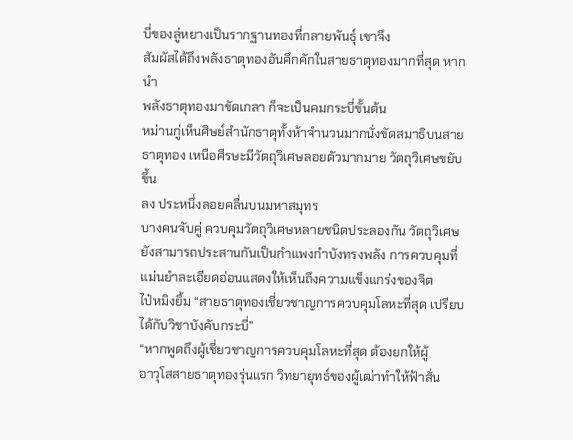บี่ของลู่หยางเป็นรากฐานทองที่กลายพันธุ์ เขาจึง
สัมผัสได้ถึงพลังธาตุทองอันคึกคักในสายธาตุทองมากที่สุด หากนำ
พลังธาตุทองมาขัดเกลา ก็จะเป็นคมกระบี่ขั้นต้น
หม่านกู่เห็นศิษย์สำนักธาตุทั้งห้าจำนวนมากนั่งขัดสมาธิบนสาย
ธาตุทอง เหนือศีรษะมีวัตถุวิเศษลอยตัวมากมาย วัตถุวิเศษขยับขึ้น
ลง ประหนึ่งลอยคลื่นบนมหาสมุทร
บางคนจับคู่ ควบคุมวัตถุวิเศษหลายชนิดประลองกัน วัตถุวิเศษ
ยังสามารถประสานกันเป็นกำแพงกำบังทรงพลัง การควบคุมที่
แม่นยำละเอียดอ่อนแสดงให้เห็นถึงความแข็งแกร่งของจิต
ไป๋หมิงยิ้ม “สายธาตุทองเชี่ยวชาญการควบคุมโลหะที่สุด เปรียบ
ได้กับวิชาบังคับกระบี่”
“หากพูดถึงผู้เชี่ยวชาญการควบคุมโลหะที่สุด ต้องยกให้ผู้
อาวุโสสายธาตุทองรุ่นแรก วิทยายุทธ์ของผู้เฒ่าทำให้ฟ้าสั่น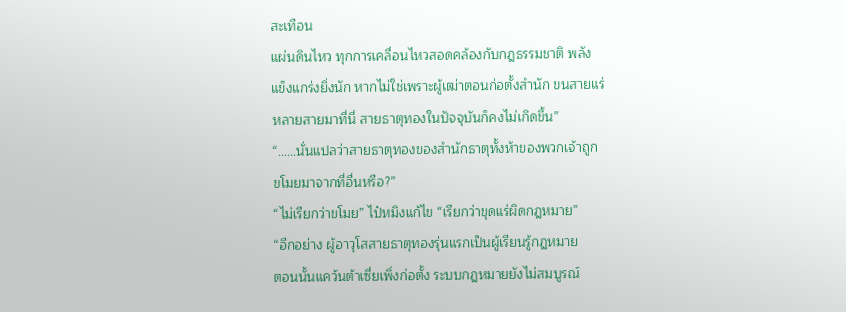สะเทือน
แผ่นดินไหว ทุกการเคลื่อนไหวสอดคล้องกับกฎธรรมชาติ พลัง
แข็งแกร่งยิ่งนัก หากไม่ใช่เพราะผู้เฒ่าตอนก่อตั้งสำนัก ขนสายแร่
หลายสายมาที่นี่ สายธาตุทองในปัจจุบันก็คงไม่เกิดขึ้น”
“……นั่นแปลว่าสายธาตุทองของสำนักธาตุทั้งห้าของพวกเจ้าถูก
ขโมยมาจากที่อื่นหรือ?”
“ไม่เรียกว่าขโมย” ไป๋หมิงแก้ไข “เรียกว่าขุดแร่ผิดกฎหมาย”
“อีกอย่าง ผู้อาวุโสสายธาตุทองรุ่นแรกเป็นผู้เรียนรู้กฎหมาย
ตอนนั้นแคว้นต้าเซี่ยเพิ่งก่อตั้ง ระบบกฎหมายยังไม่สมบูรณ์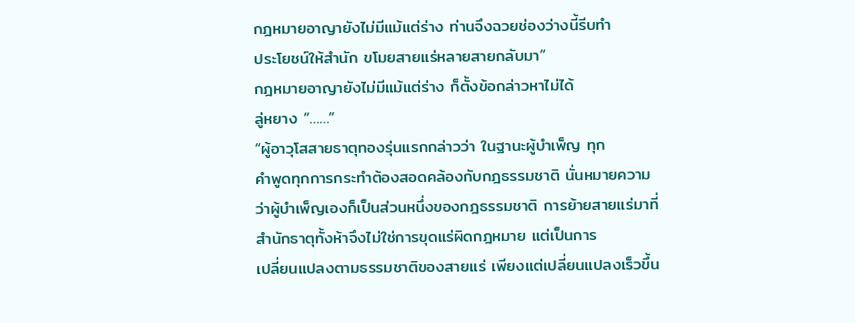กฎหมายอาญายังไม่มีแม้แต่ร่าง ท่านจึงฉวยช่องว่างนี้รีบทำ
ประโยชน์ให้สำนัก ขโมยสายแร่หลายสายกลับมา”
กฎหมายอาญายังไม่มีแม้แต่ร่าง ก็ตั้งข้อกล่าวหาไม่ได้
ลู่หยาง “……”
“ผู้อาวุโสสายธาตุทองรุ่นแรกกล่าวว่า ในฐานะผู้บำเพ็ญ ทุก
คำพูดทุกการกระทำต้องสอดคล้องกับกฎธรรมชาติ นั่นหมายความ
ว่าผู้บำเพ็ญเองก็เป็นส่วนหนึ่งของกฎธรรมชาติ การย้ายสายแร่มาที่
สำนักธาตุทั้งห้าจึงไม่ใช่การขุดแร่ผิดกฎหมาย แต่เป็นการ
เปลี่ยนแปลงตามธรรมชาติของสายแร่ เพียงแต่เปลี่ยนแปลงเร็วขึ้น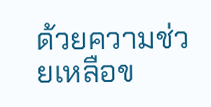ด้วยความช่วยเหลือข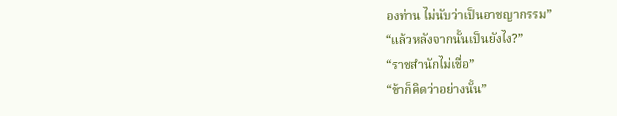องท่าน ไม่นับว่าเป็นอาชญากรรม”
“แล้วหลังจากนั้นเป็นยังไง?”
“ราชสำนักไม่เชื่อ”
“ข้าก็คิดว่าอย่างนั้น”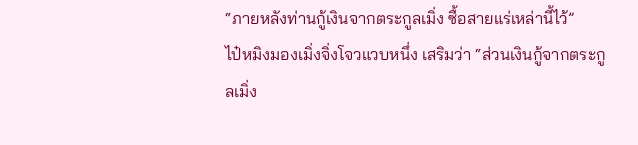“ภายหลังท่านกู้เงินจากตระกูลเมิ่ง ซื้อสายแร่เหล่านี้ไว้”
ไป๋หมิงมองเมิ่งจิ่งโจวแวบหนึ่ง เสริมว่า “ส่วนเงินกู้จากตระกูลเมิ่ง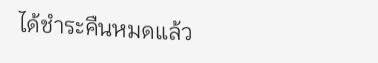ได้ชำระคืนหมดแล้ว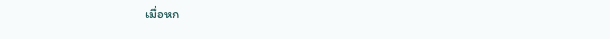เมื่อหก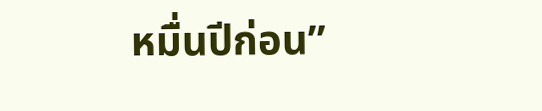หมื่นปีก่อน”